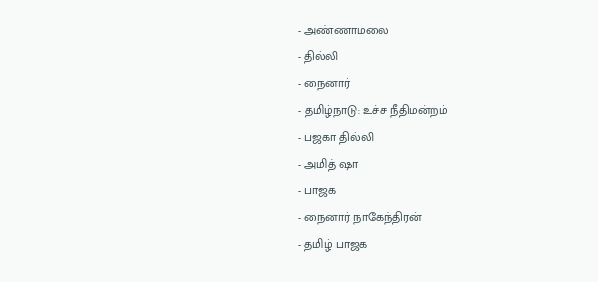- அண்ணாமலை
- தில்லி
- நைனார்
- தமிழ்நாடு: உச்ச நீதிமன்றம்
- பஜகா தில்லி
- அமித் ஷா
- பாஜக
- நைனார் நாகேந்திரன்
- தமிழ் பாஜக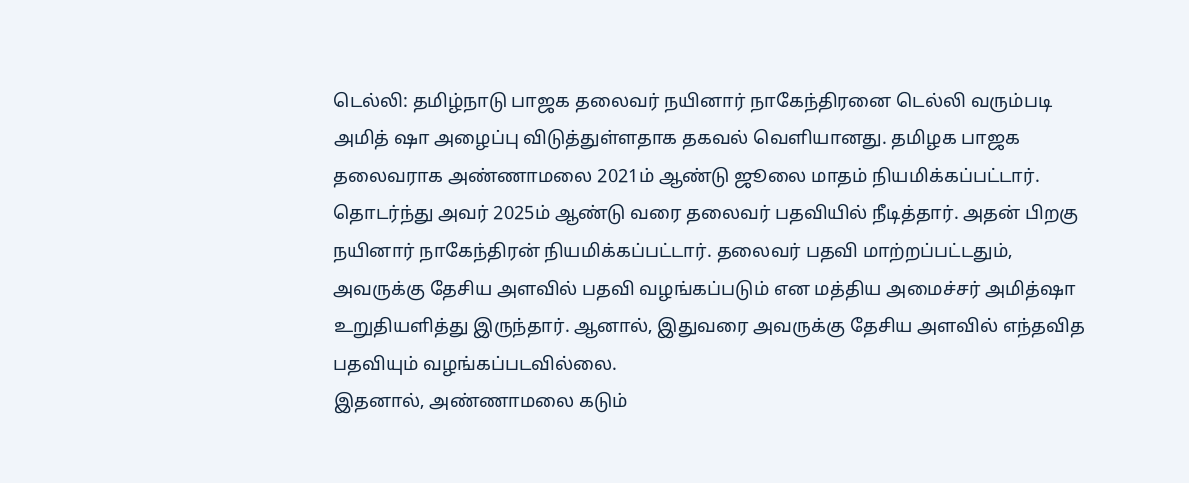டெல்லி: தமிழ்நாடு பாஜக தலைவர் நயினார் நாகேந்திரனை டெல்லி வரும்படி அமித் ஷா அழைப்பு விடுத்துள்ளதாக தகவல் வெளியானது. தமிழக பாஜக தலைவராக அண்ணாமலை 2021ம் ஆண்டு ஜூலை மாதம் நியமிக்கப்பட்டார். தொடர்ந்து அவர் 2025ம் ஆண்டு வரை தலைவர் பதவியில் நீடித்தார். அதன் பிறகு நயினார் நாகேந்திரன் நியமிக்கப்பட்டார். தலைவர் பதவி மாற்றப்பட்டதும், அவருக்கு தேசிய அளவில் பதவி வழங்கப்படும் என மத்திய அமைச்சர் அமித்ஷா உறுதியளித்து இருந்தார். ஆனால், இதுவரை அவருக்கு தேசிய அளவில் எந்தவித பதவியும் வழங்கப்படவில்லை.
இதனால், அண்ணாமலை கடும்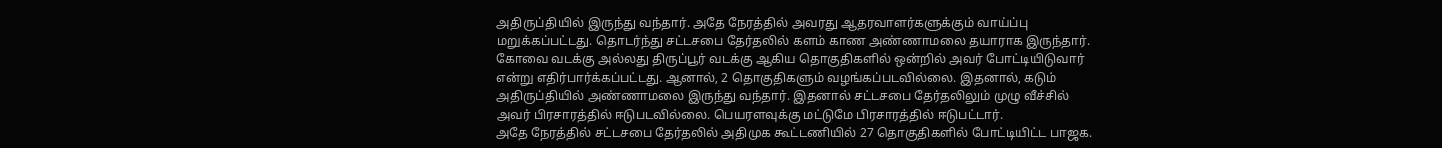அதிருப்தியில் இருந்து வந்தார். அதே நேரத்தில் அவரது ஆதரவாளர்களுக்கும் வாய்ப்பு மறுக்கப்பட்டது. தொடர்ந்து சட்டசபை தேர்தலில் களம் காண அண்ணாமலை தயாராக இருந்தார். கோவை வடக்கு அல்லது திருப்பூர் வடக்கு ஆகிய தொகுதிகளில் ஒன்றில் அவர் போட்டியிடுவார் என்று எதிர்பார்க்கப்பட்டது. ஆனால், 2 தொகுதிகளும் வழங்கப்படவில்லை. இதனால், கடும் அதிருப்தியில் அண்ணாமலை இருந்து வந்தார். இதனால் சட்டசபை தேர்தலிலும் முழு வீச்சில் அவர் பிரசாரத்தில் ஈடுபடவில்லை. பெயரளவுக்கு மட்டுமே பிரசாரத்தில் ஈடுபட்டார்.
அதே நேரத்தில் சட்டசபை தேர்தலில் அதிமுக கூட்டணியில் 27 தொகுதிகளில் போட்டியிட்ட பாஜக.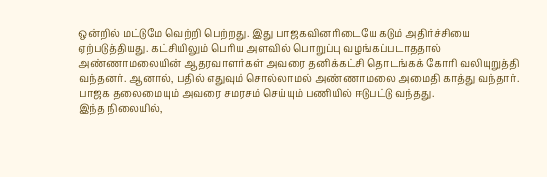ஒன்றில் மட்டுமே வெற்றி பெற்றது. இது பாஜகவினரிடையே கடும் அதிர்ச்சியை ஏற்படுத்தியது. கட்சியிலும் பெரிய அளவில் பொறுப்பு வழங்கப்படாததால் அண்ணாமலையின் ஆதரவாளர்கள் அவரை தனிக்கட்சி தொடங்கக் கோரி வலியுறுத்தி வந்தனர். ஆனால், பதில் எதுவும் சொல்லாமல் அண்ணாமலை அமைதி காத்து வந்தார். பாஜக தலைமையும் அவரை சமரசம் செய்யும் பணியில் ஈடுபட்டு வந்தது.
இந்த நிலையில்,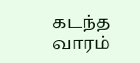கடந்த வாரம்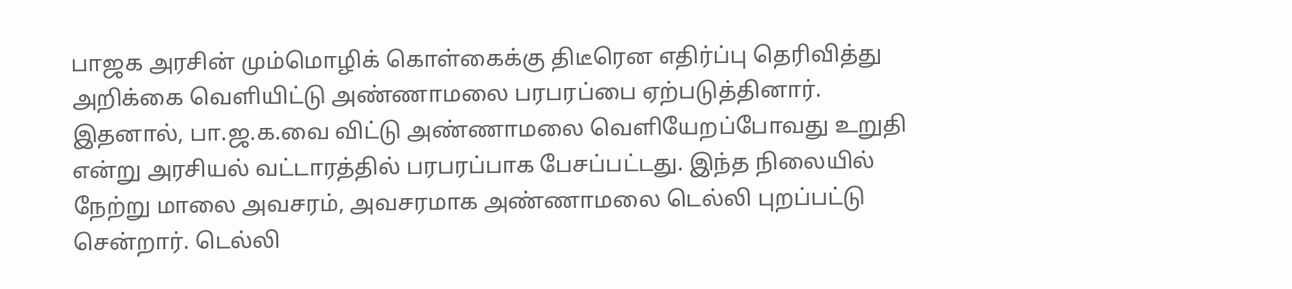பாஜக அரசின் மும்மொழிக் கொள்கைக்கு திடீரென எதிர்ப்பு தெரிவித்து அறிக்கை வெளியிட்டு அண்ணாமலை பரபரப்பை ஏற்படுத்தினார். இதனால், பா.ஜ.க.வை விட்டு அண்ணாமலை வெளியேறப்போவது உறுதி என்று அரசியல் வட்டாரத்தில் பரபரப்பாக பேசப்பட்டது. இந்த நிலையில் நேற்று மாலை அவசரம், அவசரமாக அண்ணாமலை டெல்லி புறப்பட்டு சென்றார். டெல்லி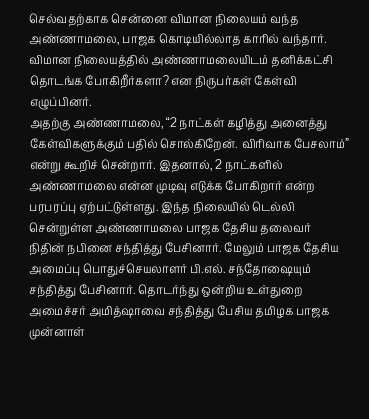செல்வதற்காக சென்னை விமான நிலையம் வந்த அண்ணாமலை, பாஜக கொடியில்லாத காரில் வந்தார். விமான நிலையத்தில் அண்ணாமலையிடம் தனிக்கட்சி தொடங்க போகிறீர்களா? என நிருபர்கள் கேள்வி எழுப்பினர்.
அதற்கு அண்ணாமலை, “2 நாட்கள் கழித்து அனைத்து கேள்விகளுக்கும் பதில் சொல்கிறேன். விரிவாக பேசலாம்” என்று கூறிச் சென்றார். இதனால், 2 நாட்களில் அண்ணாமலை என்ன முடிவு எடுக்க போகிறார் என்ற பரபரப்பு ஏற்பட்டுள்ளது. இந்த நிலையில் டெல்லி சென்றுள்ள அண்ணாமலை பாஜக தேசிய தலைவர் நிதின் நபினை சந்தித்து பேசினார். மேலும் பாஜக தேசிய அமைப்பு பொதுச்செயலாளர் பி.எல். சந்தோஷையும் சந்தித்து பேசினார். தொடர்ந்து ஒன்றிய உள்துறை அமைச்சர் அமித்ஷாவை சந்தித்து பேசிய தமிழக பாஜக முன்னாள்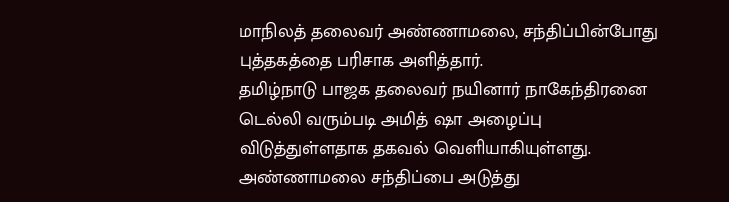மாநிலத் தலைவர் அண்ணாமலை, சந்திப்பின்போது புத்தகத்தை பரிசாக அளித்தார்.
தமிழ்நாடு பாஜக தலைவர் நயினார் நாகேந்திரனை டெல்லி வரும்படி அமித் ஷா அழைப்பு விடுத்துள்ளதாக தகவல் வெளியாகியுள்ளது. அண்ணாமலை சந்திப்பை அடுத்து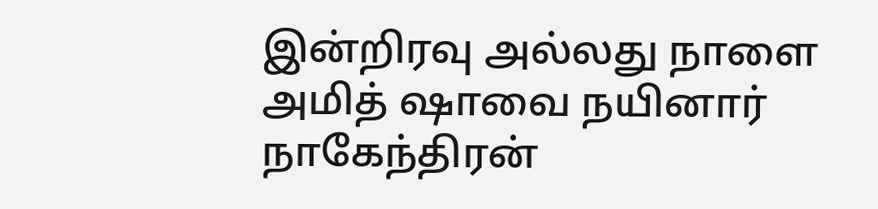இன்றிரவு அல்லது நாளை அமித் ஷாவை நயினார் நாகேந்திரன்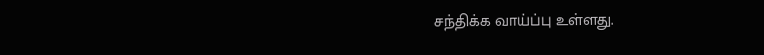சந்திக்க வாய்ப்பு உள்ளது.